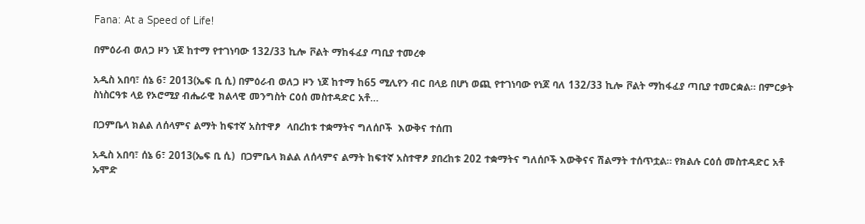Fana: At a Speed of Life!

በምዕራብ ወለጋ ዞን ነጆ ከተማ የተገነባው 132/33 ኪሎ ቮልት ማከፋፈያ ጣቢያ ተመረቀ

አዲስ አበባ፣ ሰኔ 6፣ 2013(ኤፍ ቢ ሲ) በምዕራብ ወለጋ ዞን ነጆ ከተማ ከ65 ሚሊየን ብር በላይ በሆነ ወጪ የተገነባው የነጆ ባለ 132/33 ኪሎ ቮልት ማከፋፈያ ጣቢያ ተመርቋል። በምርቃት ስነስርዓቱ ላይ የኦሮሚያ ብሔራዊ ክልላዊ መንግስት ርዕሰ መስተዳድር አቶ…

በጋምቤላ ክልል ለሰላምና ልማት ከፍተኛ አስተዋፆ  ላበረከቱ ተቋማትና ግለሰቦች  እውቅና ተሰጠ

አዲስ አበባ፣ ሰኔ 6፣ 2013(ኤፍ ቢ ሲ)  በጋምቤላ ክልል ለሰላምና ልማት ከፍተኛ አስተዋፆ ያበረከቱ 202 ተቋማትና ግለሰቦች እውቅናና ሽልማት ተሰጥቷል። የክልሉ ርዕሰ መስተዳድር አቶ ኡሞድ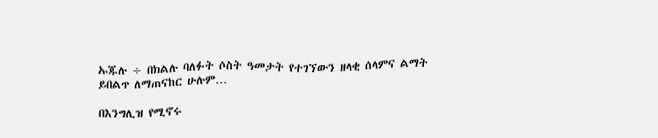ኡጁሉ ÷ በክልሉ ባለፉት ሶስት ዓመታት የተገኘውን ዘላቂ ሰላምና ልማት ይበልጥ ለማጠናከር ሁሉም…

በእንግሊዝ የሚኖሩ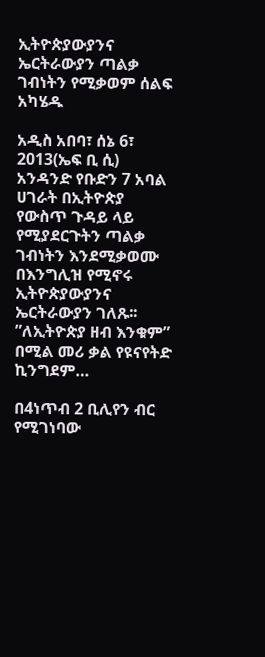ኢትዮጵያውያንና ኤርትራውያን ጣልቃ ገብነትን የሚቃወም ሰልፍ አካሄዱ

አዲስ አበባ፣ ሰኔ 6፣ 2013(ኤፍ ቢ ሲ) አንዳንድ የቡድን 7 አባል ሀገራት በኢትዮጵያ የውስጥ ጉዳይ ላይ የሚያደርጉትን ጣልቃ ገብነትን እንደሚቃወሙ በእንግሊዝ የሚኖሩ ኢትዮጵያውያንና ኤርትራውያን ገለጹ፡፡ ”ለኢትዮጵያ ዘብ እንቁም” በሚል መሪ ቃል የዩናየትድ ኪንግደም…

በ4ነጥብ 2 ቢሊየን ብር  የሚገነባው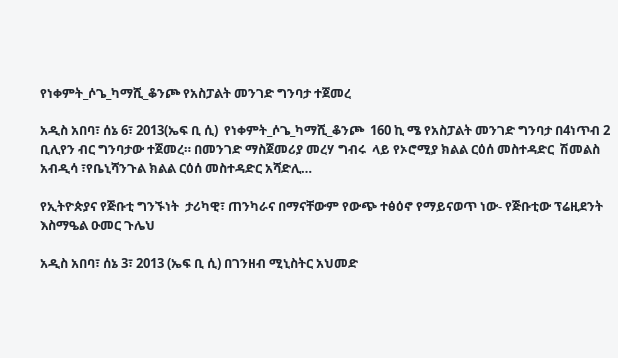የነቀምት_ሶጌ_ካማሺ_ቆንጮ የአስፓልት መንገድ ግንባታ ተጀመረ

አዲስ አበባ፣ ሰኔ 6፣ 2013(ኤፍ ቢ ሲ)  የነቀምት_ሶጌ_ካማሺ_ቆንጮ  160 ኪ ሜ የአስፓልት መንገድ ግንባታ በ4ነጥብ 2 ቢሊየን ብር ግንባታው ተጀመረ። በመንገድ ማስጀመሪያ መረሃ ግብሩ  ላይ የኦሮሚያ ክልል ርዕሰ መስተዳድር  ሽመልስ አብዲሳ ፣የቤኒሻንጉል ክልል ርዕሰ መስተዳድር አሻድሊ…

የኢትዮጵያና የጅቡቲ ግንኙነት  ታሪካዊ፣ ጠንካራና በማናቸውም የውጭ ተፅዕኖ የማይናወጥ ነው- የጅቡቲው ፕሬዚደንት እስማዔል ዑመር ጉሌህ

አዲስ አበባ፣ ሰኔ 3፣ 2013 (ኤፍ ቢ ሲ) በገንዘብ ሚኒስትር አህመድ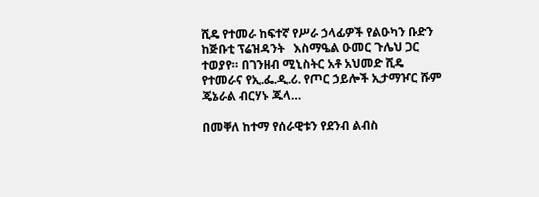ሺዴ የተመራ ከፍተኛ የሥራ ኃላፊዎች የልዑካን ቡድን ከጅቡቲ ፕሬዝዳንት   እስማዔል ዑመር ጉሌህ ጋር ተወያየ። በገንዘብ ሚኒስትር አቶ አህመድ ሺዴ የተመራና የኢ.ፌ.ዲ.ሪ. የጦር ኃይሎች ኢታማዦር ሹም ጄኔራል ብርሃኑ ጁላ…

በመቐለ ከተማ የሰራዊቱን የደንብ ልብስ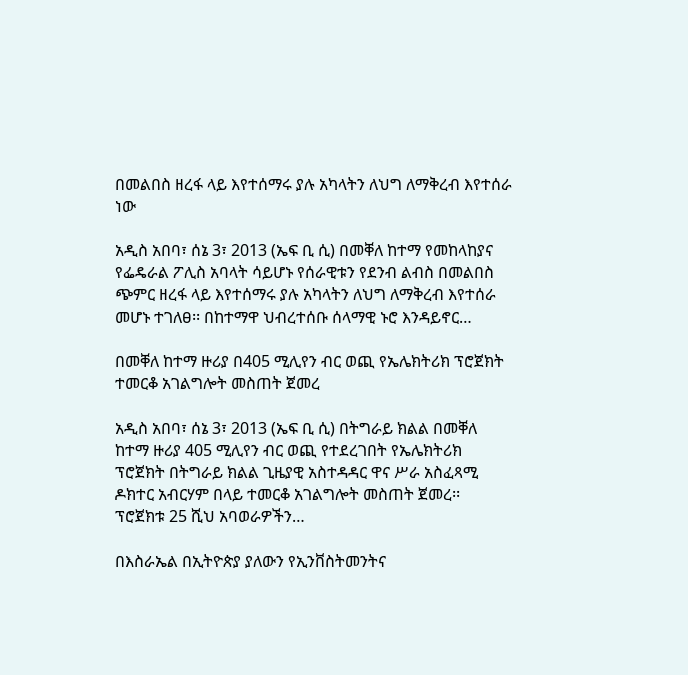በመልበስ ዘረፋ ላይ እየተሰማሩ ያሉ አካላትን ለህግ ለማቅረብ እየተሰራ ነው

አዲስ አበባ፣ ሰኔ 3፣ 2013 (ኤፍ ቢ ሲ) በመቐለ ከተማ የመከላከያና የፌዴራል ፖሊስ አባላት ሳይሆኑ የሰራዊቱን የደንብ ልብስ በመልበስ ጭምር ዘረፋ ላይ እየተሰማሩ ያሉ አካላትን ለህግ ለማቅረብ እየተሰራ መሆኑ ተገለፀ፡፡ በከተማዋ ህብረተሰቡ ሰላማዊ ኑሮ እንዳይኖር…

በመቐለ ከተማ ዙሪያ በ405 ሚሊየን ብር ወጪ የኤሌክትሪክ ፕሮጀክት ተመርቆ አገልግሎት መስጠት ጀመረ

አዲስ አበባ፣ ሰኔ 3፣ 2013 (ኤፍ ቢ ሲ) በትግራይ ክልል በመቐለ ከተማ ዙሪያ 405 ሚሊየን ብር ወጪ የተደረገበት የኤሌክትሪክ ፕሮጀክት በትግራይ ክልል ጊዜያዊ አስተዳዳር ዋና ሥራ አስፈጻሚ ዶክተር አብርሃም በላይ ተመርቆ አገልግሎት መስጠት ጀመረ፡፡ ፕሮጀክቱ 25 ሺህ አባወራዎችን…

በእስራኤል በኢትዮጵያ ያለውን የኢንቨስትመንትና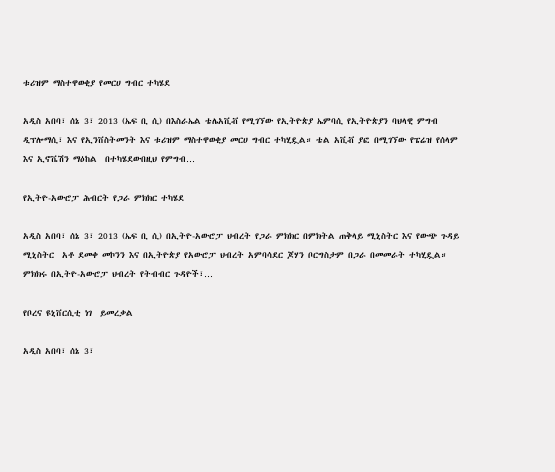ቱሪዝም ማስተዋወቂያ የመርሀ ግብር ተካሄደ

አዲስ አበባ፣ ሰኔ 3፣ 2013 (ኤፍ ቢ ሲ) በእስራኤል ቴሌአቪቭ የሚገኘው የኢትዮጵያ ኤምባሲ የኢትዮጵያን ባህላዊ ምግብ ዲፕሎማሲ፣ እና የኢንቨስትመንት እና ቱሪዝም ማስተዋወቂያ መርሀ ግብር ተካሂዷል። ቴል አቪቭ ያፎ በሚገኘው የፔሬዝ የሰላም እና ኢኖቬሽን ማዕከል  በተካሄደውበዚህ የምግብ…

የኢትዮ-አውሮፓ ሕብርት የጋራ ምክክር ተካሄደ

አዲስ አበባ፣ ሰኔ 3፣ 2013 (ኤፍ ቢ ሲ) በኢትዮ-አውሮፓ ህብረት የጋራ ምክክር በምክትል ጠቅላይ ሚኒስትር እና የውጭ ጉዳይ ሚኒስትር  አቶ ደመቀ መኮንን እና በኢትዮጵያ የአውሮፓ ህብረት አምባሳደር ጆሃን ቦርግስታም በጋራ በመመራት ተካሂዷል። ምክክሩ በኢትዮ-አውሮፓ ህብረት የትብብር ጉዳዮች፣…

የቦረና ዩኒቨርሲቲ ነገ  ይመረቃል

አዲስ አበባ፣ ሰኔ 3፣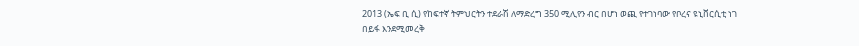2013 (ኤፍ ቢ ሲ) የከፍተኛ ትምህርትን ተደራሽ ለማድረግ 350 ሚሊየን ብር በሆነ ወጪ የተገነባው የቦረና ዩኒቨርሲቲ ነገ በይፋ እንደሚመረቅ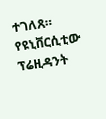ተገለጸ። የዩኒቨርሲቲው ፕሬዚዳንት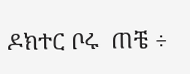ዶክተር ቦሩ  ጠቼ ÷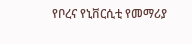የቦረና የኒቨርሲቲ የመማሪያ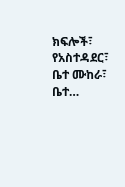ክፍሎች፣ የአስተዳደር፣ ቤተ ሙከራ፣ ቤተ…